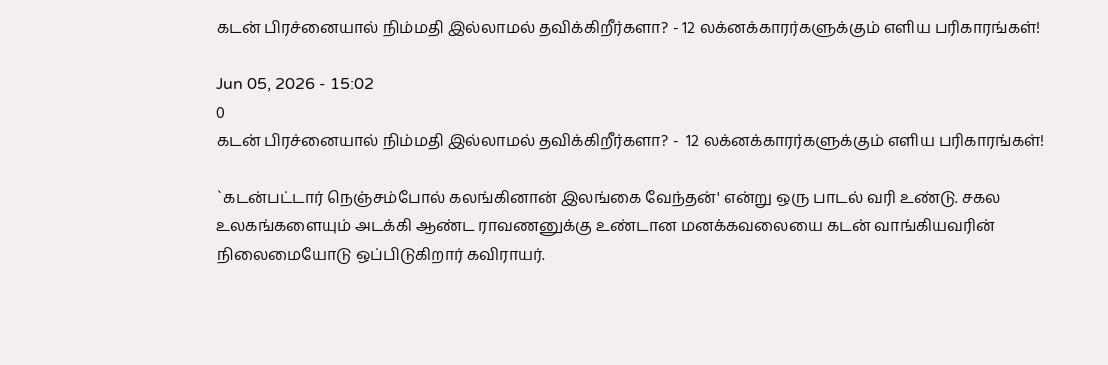கடன் பிரச்னையால் நிம்மதி இல்லாமல் தவிக்கிறீர்களா? - 12 லக்னக்காரர்களுக்கும் எளிய பரிகாரங்கள்!

Jun 05, 2026 - 15:02
0
கடன் பிரச்னையால் நிம்மதி இல்லாமல் தவிக்கிறீர்களா? -  12 லக்னக்காரர்களுக்கும் எளிய பரிகாரங்கள்!

`கடன்பட்டார் நெஞ்சம்போல் கலங்கினான் இலங்கை வேந்தன்' என்று ஒரு பாடல் வரி உண்டு. சகல உலகங்களையும் அடக்கி ஆண்ட ராவணனுக்கு உண்டான மனக்கவலையை கடன் வாங்கியவரின் நிலைமையோடு ஒப்பிடுகிறார் கவிராயர்.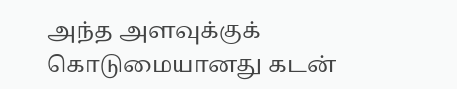அந்த அளவுக்குக் கொடுமையானது கடன்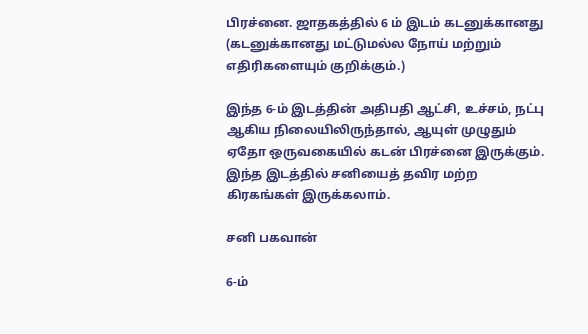பிரச்னை. ஜாதகத்தில் 6 ம் இடம் கடனுக்கானது (கடனுக்கானது மட்டுமல்ல நோய் மற்றும் எதிரிகளையும் குறிக்கும்.)

இந்த 6-ம் இடத்தின் அதிபதி ஆட்சி, உச்சம், நட்பு ஆகிய நிலையிலிருந்தால், ஆயுள் முழுதும் ஏதோ ஒருவகையில் கடன் பிரச்னை இருக்கும். இந்த இடத்தில் சனியைத் தவிர மற்ற கிரகங்கள் இருக்கலாம்.

சனி பகவான்

6-ம்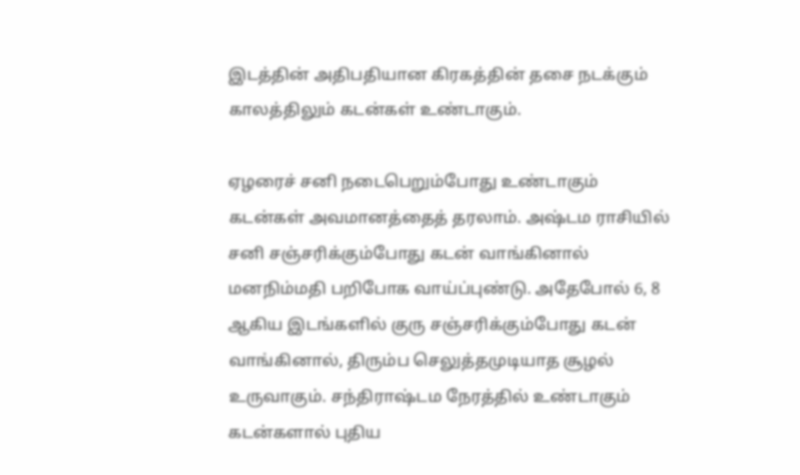இடத்தின் அதிபதியான கிரகத்தின் தசை நடக்கும் காலத்திலும் கடன்கள் உண்டாகும்.

ஏழரைச் சனி நடைபெறும்போது உண்டாகும் கடன்கள் அவமானத்தைத் தரலாம். அஷ்டம ராசியில் சனி சஞ்சரிக்கும்போது கடன் வாங்கினால் மனநிம்மதி பறிபோக வாய்ப்புண்டு. அதேபோல் 6, 8 ஆகிய இடங்களில் குரு சஞ்சரிக்கும்போது கடன் வாங்கினால், திரும்ப செலுத்தமுடியாத சூழல் உருவாகும். சந்திராஷ்டம நேரத்தில் உண்டாகும் கடன்களால் புதிய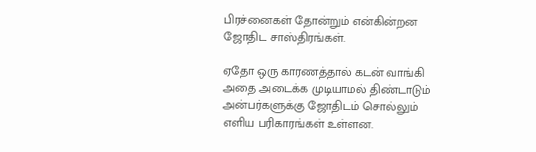பிரச்னைகள் தோன்றும் என்கின்றன ஜோதிட சாஸ்திரங்கள்.

ஏதோ ஒரு காரணத்தால் கடன் வாங்கி அதை அடைக்க முடியாமல் திண்டாடும் அன்பர்களுக்கு ஜோதிடம் சொல்லும் எளிய பரிகாரங்கள் உள்ளன.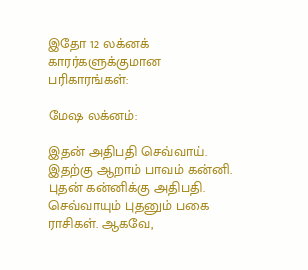இதோ 12 லக்னக் காரர்களுக்குமான பரிகாரங்கள்:

மேஷ லக்னம்:

இதன் அதிபதி செவ்வாய். இதற்கு ஆறாம் பாவம் கன்னி. புதன் கன்னிக்கு அதிபதி. செவ்வாயும் புதனும் பகை ராசிகள். ஆகவே,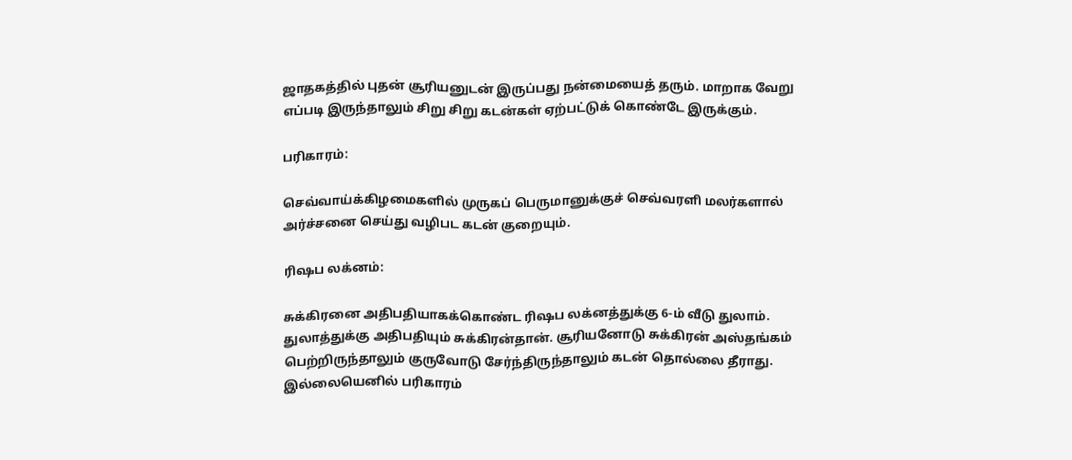ஜாதகத்தில் புதன் சூரியனுடன் இருப்பது நன்மையைத் தரும். மாறாக வேறு எப்படி இருந்தாலும் சிறு சிறு கடன்கள் ஏற்பட்டுக் கொண்டே இருக்கும்.

பரிகாரம்:

செவ்வாய்க்கிழமைகளில் முருகப் பெருமானுக்குச் செவ்வரளி மலர்களால் அர்ச்சனை செய்து வழிபட கடன் குறையும்.

ரிஷப லக்னம்:

சுக்கிரனை அதிபதியாகக்கொண்ட ரிஷப லக்னத்துக்கு 6-ம் வீடு துலாம். துலாத்துக்கு அதிபதியும் சுக்கிரன்தான். சூரியனோடு சுக்கிரன் அஸ்தங்கம் பெற்றிருந்தாலும் குருவோடு சேர்ந்திருந்தாலும் கடன் தொல்லை தீராது. இல்லையெனில் பரிகாரம்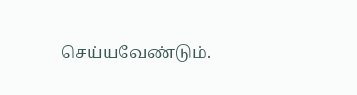செய்யவேண்டும்.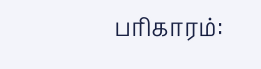பரிகாரம்: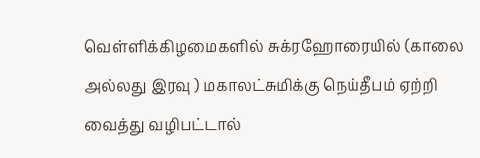வெள்ளிக்கிழமைகளில் சுக்ரஹோரையில் (காலை அல்லது இரவு ) மகாலட்சுமிக்கு நெய்தீபம் ஏற்றி வைத்து வழிபட்டால்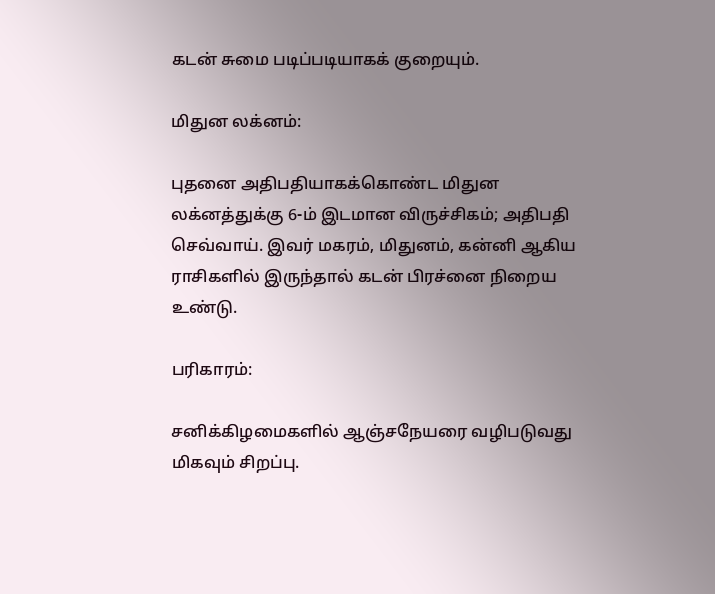கடன் சுமை படிப்படியாகக் குறையும்.

மிதுன லக்னம்:

புதனை அதிபதியாகக்கொண்ட மிதுன லக்னத்துக்கு 6-ம் இடமான விருச்சிகம்; அதிபதி செவ்வாய். இவர் மகரம், மிதுனம், கன்னி ஆகிய ராசிகளில் இருந்தால் கடன் பிரச்னை நிறைய உண்டு.

பரிகாரம்:

சனிக்கிழமைகளில் ஆஞ்சநேயரை வழிபடுவது மிகவும் சிறப்பு.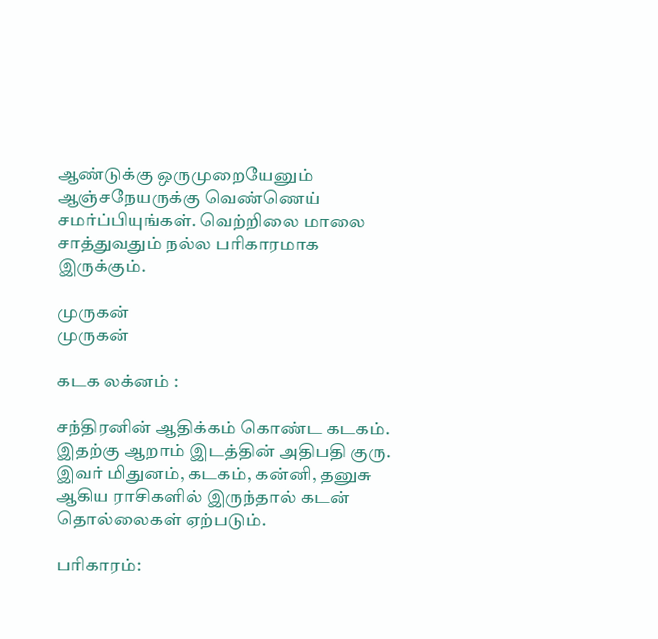ஆண்டுக்கு ஒருமுறையேனும் ஆஞ்சநேயருக்கு வெண்ணெய் சமர்ப்பியுங்கள். வெற்றிலை மாலை சாத்துவதும் நல்ல பரிகாரமாக இருக்கும்.

முருகன்
முருகன்

கடக லக்னம் :

சந்திரனின் ஆதிக்கம் கொண்ட கடகம். இதற்கு ஆறாம் இடத்தின் அதிபதி குரு. இவர் மிதுனம், கடகம், கன்னி, தனுசு ஆகிய ராசிகளில் இருந்தால் கடன் தொல்லைகள் ஏற்படும்.

பரிகாரம்: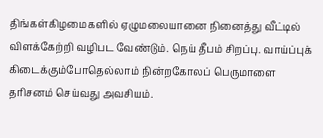திங்கள்கிழமைகளில் ஏழுமலையானை நினைத்து வீட்டில் விளக்கேற்றி வழிபட வேண்டும். நெய் தீபம் சிறப்பு. வாய்ப்புக் கிடைக்கும்போதெல்லாம் நின்றகோலப் பெருமாளை தரிசனம் செய்வது அவசியம்.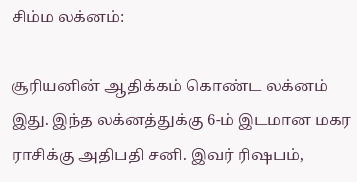சிம்ம லக்னம்:

சூரியனின் ஆதிக்கம் கொண்ட லக்னம் இது. இந்த லக்னத்துக்கு 6-ம் இடமான மகர ராசிக்கு அதிபதி சனி. இவர் ரிஷபம்,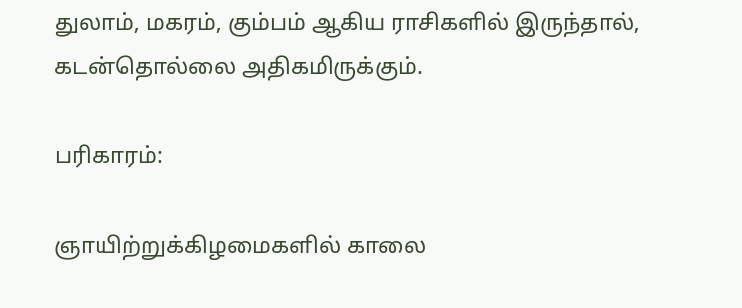துலாம், மகரம், கும்பம் ஆகிய ராசிகளில் இருந்தால், கடன்தொல்லை அதிகமிருக்கும்.

பரிகாரம்:

ஞாயிற்றுக்கிழமைகளில் காலை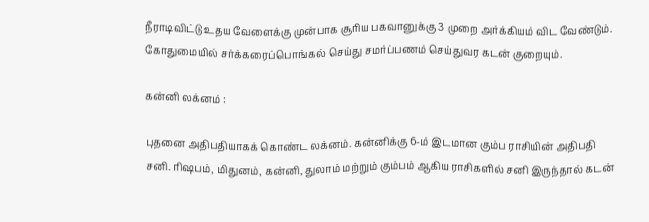நீராடிவிட்டு உதய வேளைக்கு முன்பாக சூரிய பகவானுக்கு 3 முறை அர்க்கியம் விட வேண்டும். கோதுமையில் சர்க்கரைப்பொங்கல் செய்து சமர்ப்பணம் செய்துவர கடன் குறையும்.

கன்னி லக்னம் :

புதனை அதிபதியாகக் கொண்ட லக்னம். கன்னிக்கு 6-ம் இடமான கும்ப ராசியின் அதிபதி சனி. ரிஷபம், மிதுனம், கன்னி, துலாம் மற்றும் கும்பம் ஆகிய ராசிகளில் சனி இருந்தால் கடன்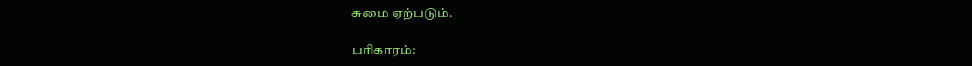சுமை ஏற்படும்.

பரிகாரம்: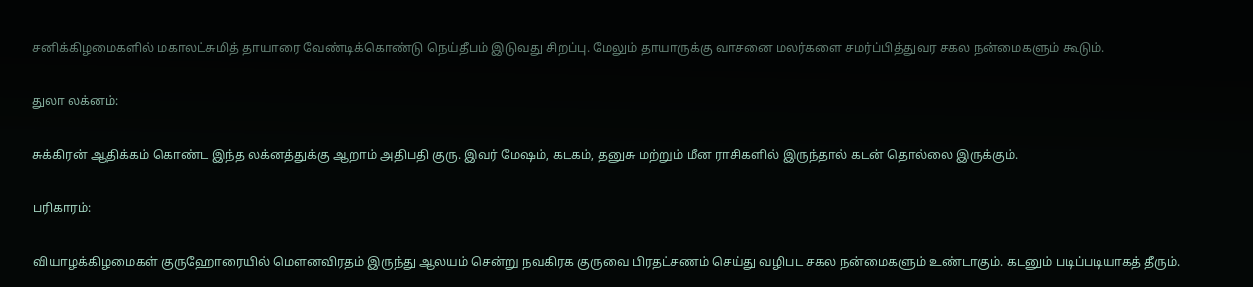சனிக்கிழமைகளில் மகாலட்சுமித் தாயாரை வேண்டிக்கொண்டு நெய்தீபம் இடுவது சிறப்பு. மேலும் தாயாருக்கு வாசனை மலர்களை சமர்ப்பித்துவர சகல நன்மைகளும் கூடும்.

துலா லக்னம்:

சுக்கிரன் ஆதிக்கம் கொண்ட இந்த லக்னத்துக்கு ஆறாம் அதிபதி குரு. இவர் மேஷம், கடகம், தனுசு மற்றும் மீன ராசிகளில் இருந்தால் கடன் தொல்லை இருக்கும்.

பரிகாரம்:

வியாழக்கிழமைகள் குருஹோரையில் மௌனவிரதம் இருந்து ஆலயம் சென்று நவகிரக குருவை பிரதட்சணம் செய்து வழிபட சகல நன்மைகளும் உண்டாகும். கடனும் படிப்படியாகத் தீரும்.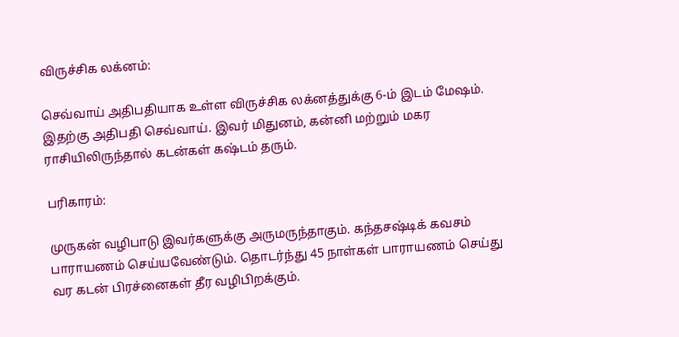விருச்சிக லக்னம்:

செவ்வாய் அதிபதியாக உள்ள விருச்சிக லக்னத்துக்கு 6-ம் இடம் மேஷம். இதற்கு அதிபதி செவ்வாய். இவர் மிதுனம், கன்னி மற்றும் மகர ராசியிலிருந்தால் கடன்கள் கஷ்டம் தரும்.

பரிகாரம்:

முருகன் வழிபாடு இவர்களுக்கு அருமருந்தாகும். கந்தசஷ்டிக் கவசம் பாராயணம் செய்யவேண்டும். தொடர்ந்து 45 நாள்கள் பாராயணம் செய்து வர கடன் பிரச்னைகள் தீர வழிபிறக்கும்.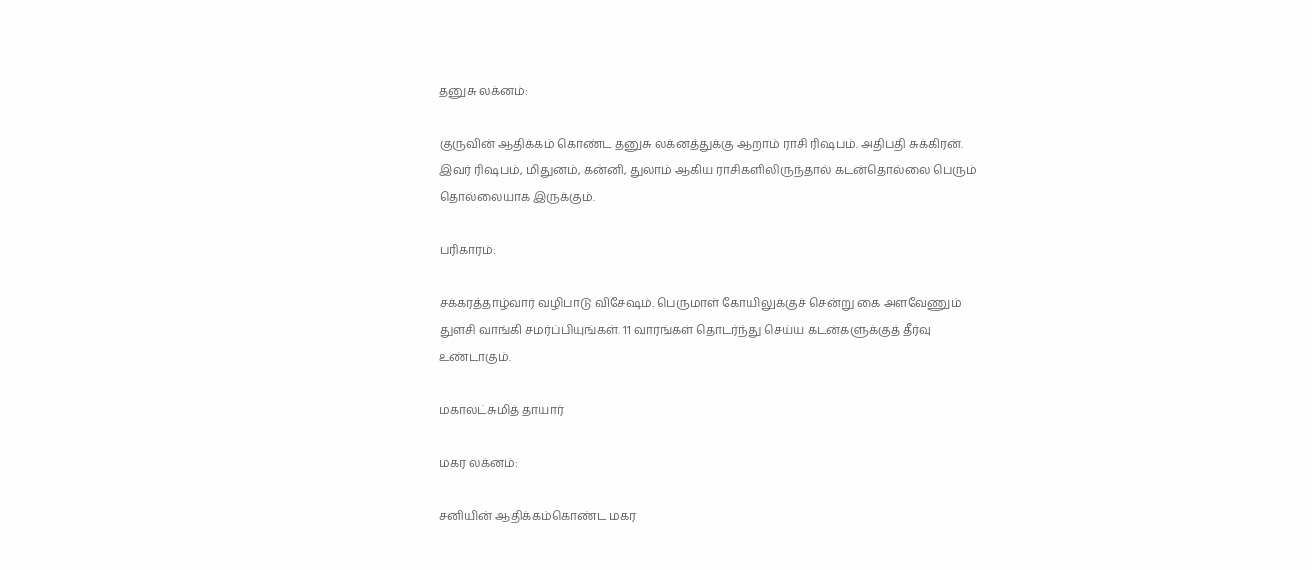தனுசு லக்னம்:

குருவின் ஆதிக்கம் கொண்ட தனுசு லக்னத்துக்கு ஆறாம் ராசி ரிஷபம். அதிபதி சுக்கிரன். இவர் ரிஷபம், மிதுனம், கன்னி, துலாம் ஆகிய ராசிகளிலிருந்தால் கடன்தொல்லை பெரும் தொல்லையாக இருக்கும்.

பரிகாரம்:

சக்கரத்தாழ்வார் வழிபாடு விசேஷம். பெருமாள் கோயிலுக்குச் சென்று கை அளவேணும் துளசி வாங்கி சமர்ப்பியுங்கள். 11 வாரங்கள் தொடர்ந்து செய்ய கடன்களுக்குத் தீர்வு உண்டாகும்.

மகாலட்சுமித் தாயார்

மகர லக்னம்:

சனியின் ஆதிக்கம்கொண்ட மகர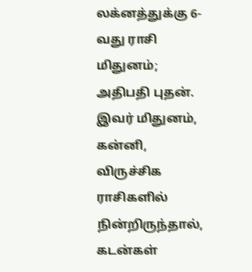லக்னத்துக்கு 6-வது ராசி மிதுனம்; அதிபதி புதன். இவர் மிதுனம், கன்னி, விருச்சிக ராசிகளில் நின்றிருந்தால், கடன்கள்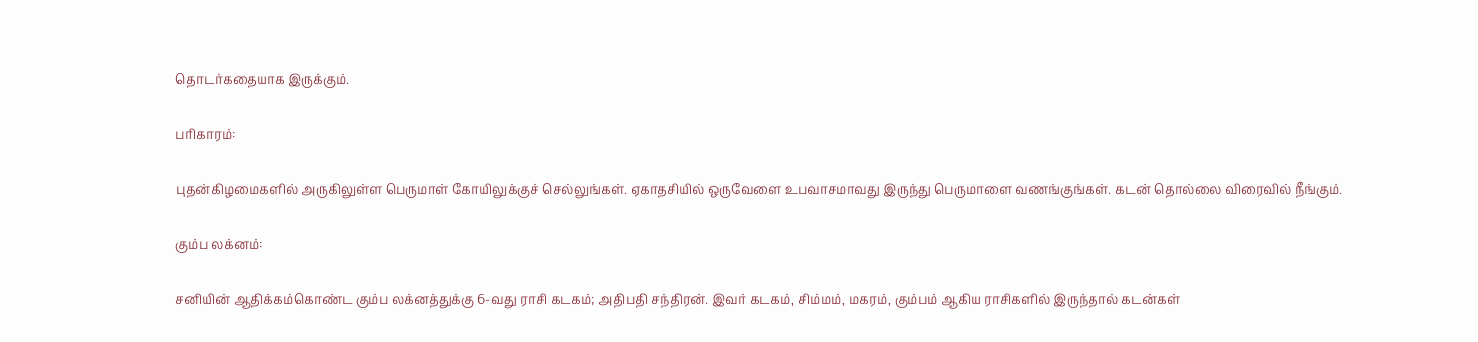தொடர்கதையாக இருக்கும்.

பரிகாரம்:

புதன்கிழமைகளில் அருகிலுள்ள பெருமாள் கோயிலுக்குச் செல்லுங்கள். ஏகாதசியில் ஒருவேளை உபவாசமாவது இருந்து பெருமாளை வணங்குங்கள். கடன் தொல்லை விரைவில் நீங்கும்.

கும்ப லக்னம்:

சனியின் ஆதிக்கம்கொண்ட கும்ப லக்னத்துக்கு 6-வது ராசி கடகம்; அதிபதி சந்திரன். இவர் கடகம், சிம்மம், மகரம், கும்பம் ஆகிய ராசிகளில் இருந்தால் கடன்கள்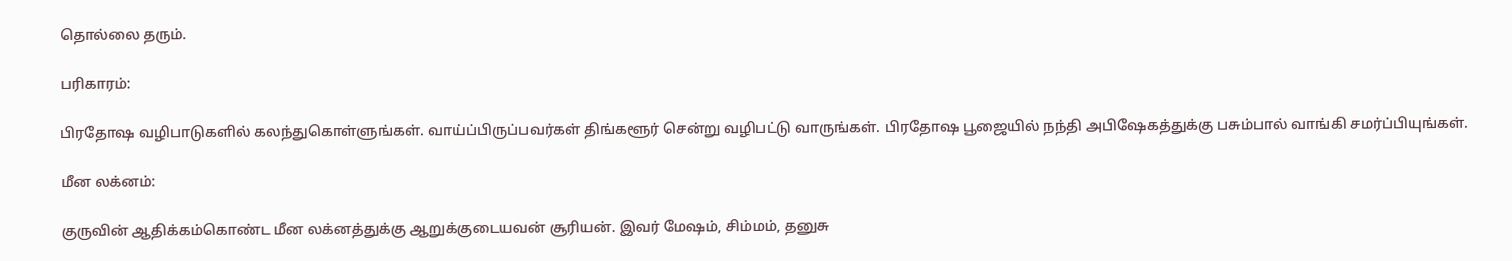தொல்லை தரும்.

பரிகாரம்:

பிரதோஷ வழிபாடுகளில் கலந்துகொள்ளுங்கள். வாய்ப்பிருப்பவர்கள் திங்களூர் சென்று வழிபட்டு வாருங்கள். பிரதோஷ பூஜையில் நந்தி அபிஷேகத்துக்கு பசும்பால் வாங்கி சமர்ப்பியுங்கள்.

மீன லக்னம்:

குருவின் ஆதிக்கம்கொண்ட மீன லக்னத்துக்கு ஆறுக்குடையவன் சூரியன். இவர் மேஷம், சிம்மம், தனுசு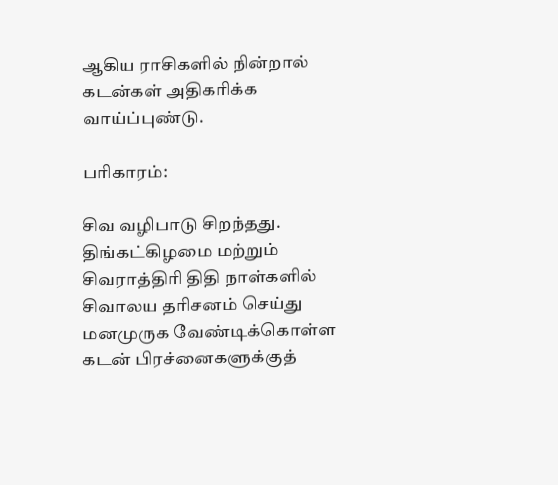ஆகிய ராசிகளில் நின்றால் கடன்கள் அதிகரிக்க வாய்ப்புண்டு.

பரிகாரம்:

சிவ வழிபாடு சிறந்தது. திங்கட்கிழமை மற்றும் சிவராத்திரி திதி நாள்களில் சிவாலய தரிசனம் செய்து மனமுருக வேண்டிக்கொள்ள கடன் பிரச்னைகளுக்குத்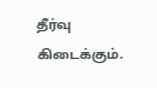தீர்வு கிடைக்கும்.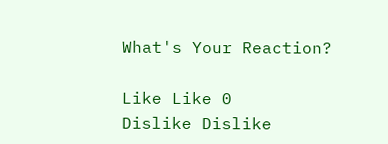What's Your Reaction?

Like Like 0
Dislike Dislike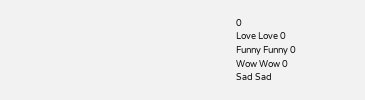0
Love Love 0
Funny Funny 0
Wow Wow 0
Sad Sad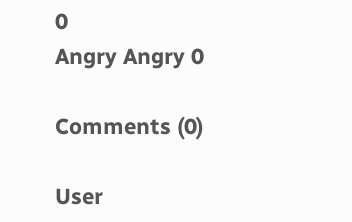0
Angry Angry 0

Comments (0)

User